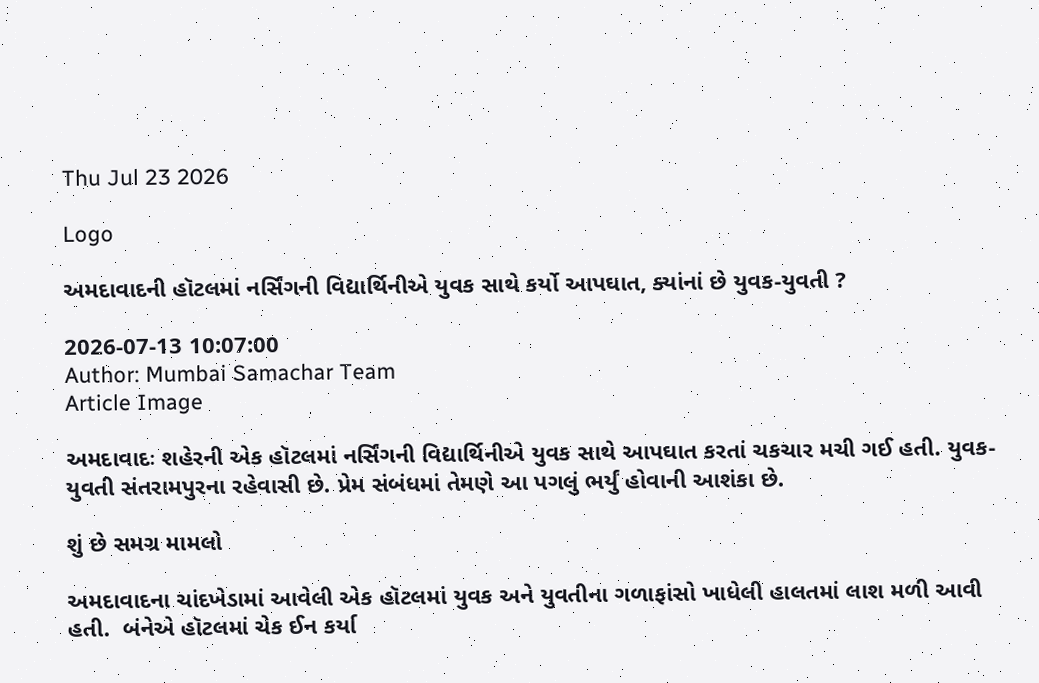Thu Jul 23 2026

Logo

અમદાવાદની હૉટલમાં નર્સિંગની વિદ્યાર્થિનીએ યુવક સાથે કર્યો આપઘાત, ક્યાંનાં છે યુવક-યુવતી ?

2026-07-13 10:07:00
Author: Mumbai Samachar Team
Article Image

અમદાવાદઃ શહેરની એક હૉટલમાં નર્સિંગની વિદ્યાર્થિનીએ યુવક સાથે આપઘાત કરતાં ચકચાર મચી ગઈ હતી. યુવક-યુવતી સંતરામપુરના રહેવાસી છે. પ્રેમ સંબંધમાં તેમણે આ પગલું ભર્યું હોવાની આશંકા છે.

શું છે સમગ્ર મામલો

અમદાવાદના ચાંદખેડામાં આવેલી એક હૉટલમાં યુવક અને યુવતીના ગળાફાંસો ખાધેલી હાલતમાં લાશ મળી આવી હતી.  બંનેએ હૉટલમાં ચેક ઈન કર્યા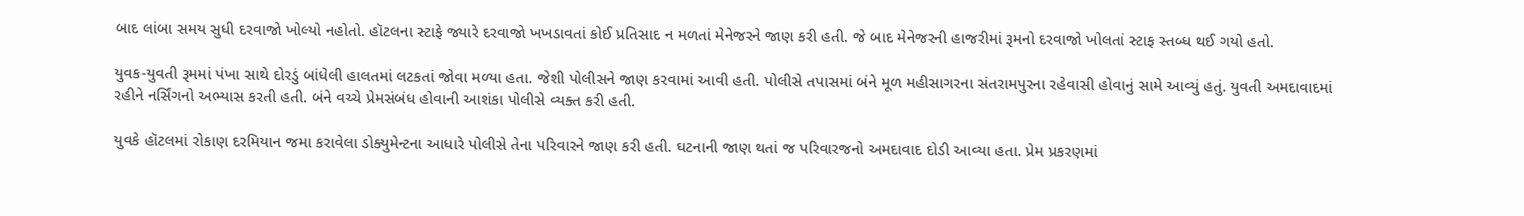બાદ લાંબા સમય સુધી દરવાજો ખોલ્યો નહોતો. હૉટલના સ્ટાફે જ્યારે દરવાજો ખખડાવતાં કોઈ પ્રતિસાદ ન મળતાં મેનેજરને જાણ કરી હતી. જે બાદ મેનેજરની હાજરીમાં રૂમનો દરવાજો ખોલતાં સ્ટાફ સ્તબ્ધ થઈ ગયો હતો.

યુવક-યુવતી રૂમમાં પંખા સાથે દોરડું બાંધેલી હાલતમાં લટકતાં જોવા મળ્યા હતા. જેશી પોલીસને જાણ કરવામાં આવી હતી. પોલીસે તપાસમાં બંને મૂળ મહીસાગરના સંતરામપુરના રહેવાસી હોવાનું સામે આવ્યું હતું. યુવતી અમદાવાદમાં રહીને નર્સિંગનો અભ્યાસ કરતી હતી. બંને વચ્ચે પ્રેમસંબંધ હોવાની આશંકા પોલીસે વ્યક્ત કરી હતી.

યુવકે હૉટલમાં રોકાણ દરમિયાન જમા કરાવેલા ડોક્યુમેન્ટના આધારે પોલીસે તેના પરિવારને જાણ કરી હતી. ઘટનાની જાણ થતાં જ પરિવારજનો અમદાવાદ દોડી આવ્યા હતા. પ્રેમ પ્રકરણમાં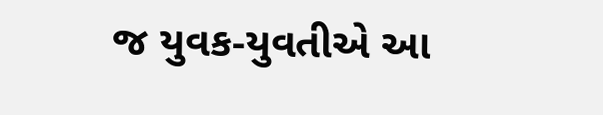જ યુવક-યુવતીએ આ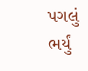પગલું ભર્યું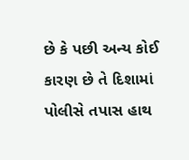છે કે પછી અન્ય કોઈ કારણ છે તે દિશામાં પોલીસે તપાસ હાથ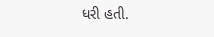ધરી હતી.